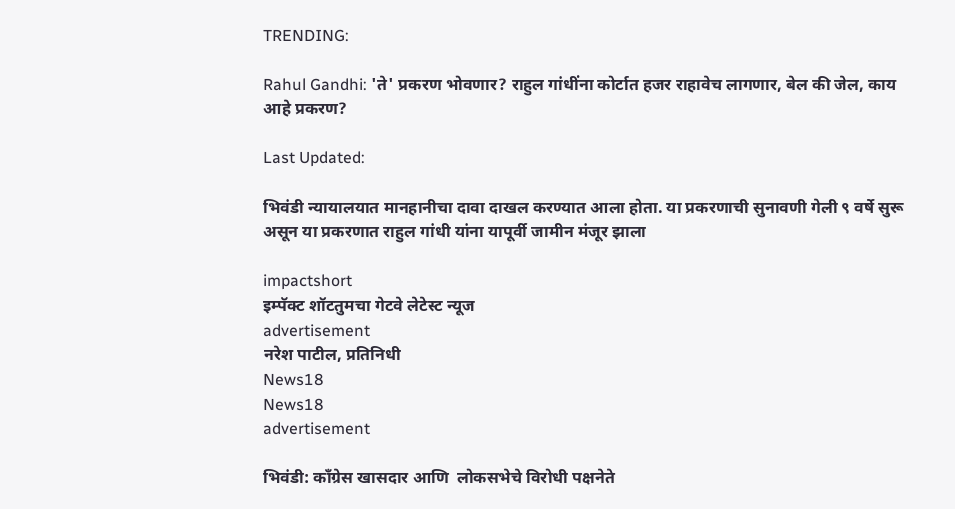TRENDING:

Rahul Gandhi: 'ते' प्रकरण भोवणार? राहुल गांधींना कोर्टात हजर राहावेच लागणार, बेल की जेल, काय आहे प्रकरण?

Last Updated:

भिवंडी न्यायालयात मानहानीचा दावा दाखल करण्यात आला होता. या प्रकरणाची सुनावणी गेली ९ वर्षे सुरू असून या प्रकरणात राहुल गांधी यांना यापूर्वी जामीन मंजूर झाला

impactshort
इम्पॅक्ट शॉटतुमचा गेटवे लेटेस्ट न्यूज
advertisement
नरेश पाटील, प्रतिनिधी
News18
News18
advertisement

भिवंडी: काँग्रेस खासदार आणि  लोकसभेचे विरोधी पक्षनेते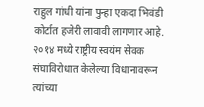राहुल गांधी यांना पुन्हा एकदा भिवंडी कोर्टात हजेरी लावावी लागणार आहे.  २०१४ मध्ये राष्ट्रीय स्वयंम सेवक संघाविरोधात केलेल्या विधानावरून त्यांच्या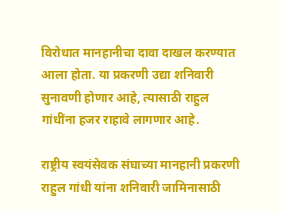विरोधात मानहानीचा दावा दाखल करण्यात आला होता. या प्रकरणी उद्या शनिवारी सुनावणी होणार आहे, त्यासाठी राहुल गांधींना हजर राहावे लागणार आहे.

राष्ट्रीय स्वयंसेवक संघाच्या मानहानी प्रकरणी राहुल गांधी यांना शनिवारी जामिनासाठी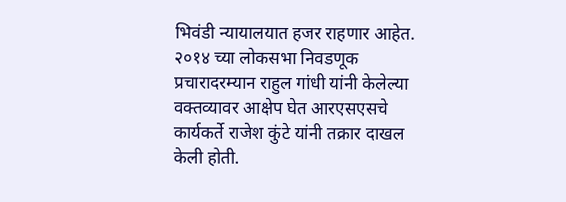भिवंडी न्यायालयात हजर राहणार आहेत. २०१४ च्या लोकसभा निवडणूक प्रचारादरम्यान राहुल गांधी यांनी केलेल्या वक्तव्यावर आक्षेप घेत आरएसएसचे कार्यकर्ते राजेश कुंटे यांनी तक्रार दाखल केली होती.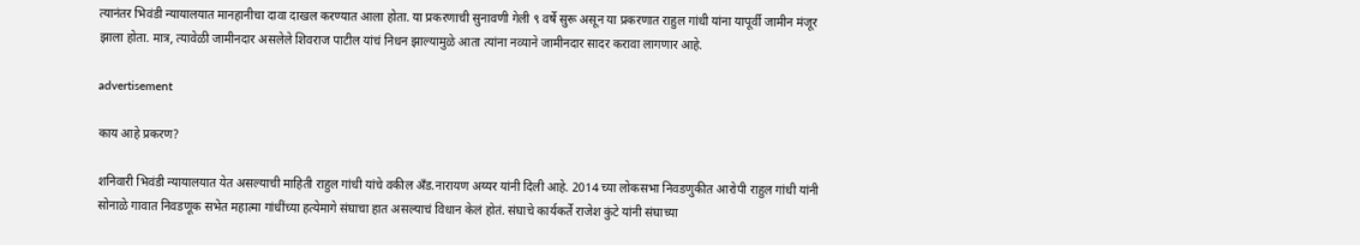त्यानंतर भिवंडी न्यायालयात मानहानीचा दावा दाखल करण्यात आला होता. या प्रकरणाची सुनावणी गेली ९ वर्षे सुरू असून या प्रकरणात राहुल गांधी यांना यापूर्वी जामीन मंजूर झाला होता. मात्र, त्यावेळी जामीनदार असलेले शिवराज पाटील यांचं निधन झाल्यामुळे आता त्यांना नव्याने जामीनदार सादर करावा लागणार आहे.

advertisement

काय आहे प्रकरण?

शनिवारी भिवंडी न्यायालयात येत असल्याची माहिती राहुल गांधी यांचे वकील अँड.नारायण अय्यर यांनी दिली आहे. 2014 च्या लोकसभा निवडणुकीत आरोपी राहुल गांधी यांनी सोनाळे गावात निवडणूक सभेत महात्मा गांधींच्या हत्येमागे संघाचा हात असल्याचं विधान केलं होतं. संघाचे कार्यकर्ते राजेश कुंटे यांनी संघाच्या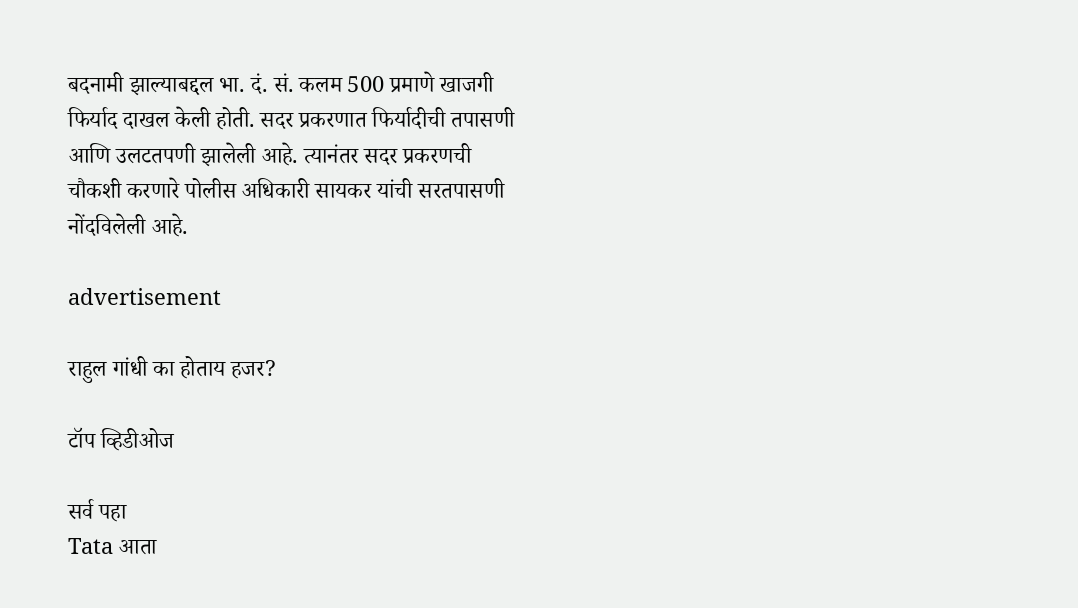बदनामी झाल्याबद्दल भा. दं. सं. कलम 500 प्रमाणे खाजगी फिर्याद दाखल केली होती. सदर प्रकरणात फिर्यादीची तपासणी आणि उलटतपणी झालेली आहे. त्यानंतर सदर प्रकरणची चौकशी करणारे पोलीस अधिकारी सायकर यांची सरतपासणी नोंदविलेली आहे.

advertisement

राहुल गांधी का होताय हजर?

टॉप व्हिडीओज

सर्व पहा
Tata आता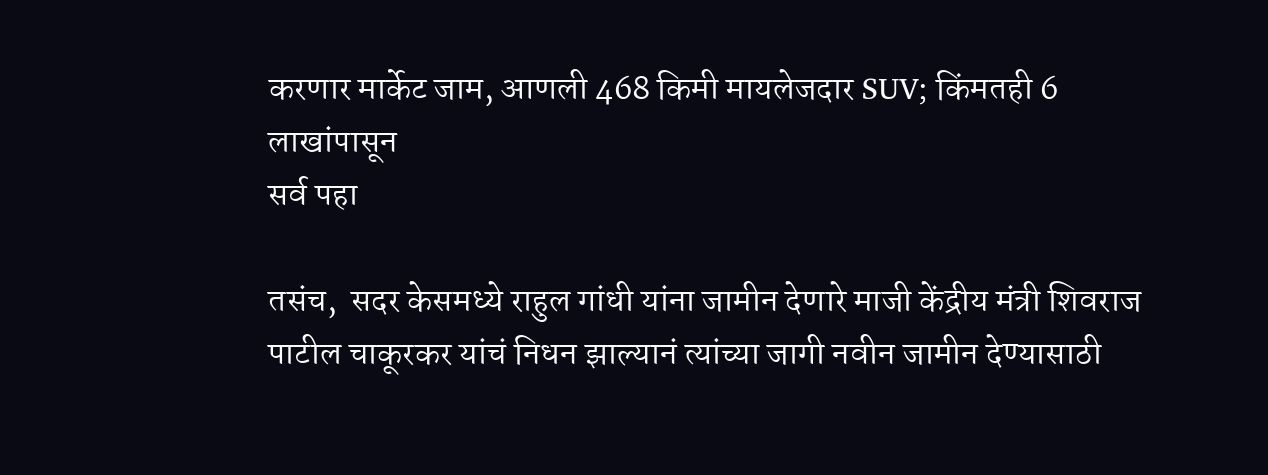करणार मार्केट जाम, आणली 468 किमी मायलेजदार SUV; किंमतही 6 लाखांपासून
सर्व पहा

तसंच,  सदर केसमध्ये राहुल गांधी यांना जामीन देणारे माजी केंद्रीय मंत्री शिवराज पाटील चाकूरकर यांचं निधन झाल्यानं त्यांच्या जागी नवीन जामीन देण्यासाठी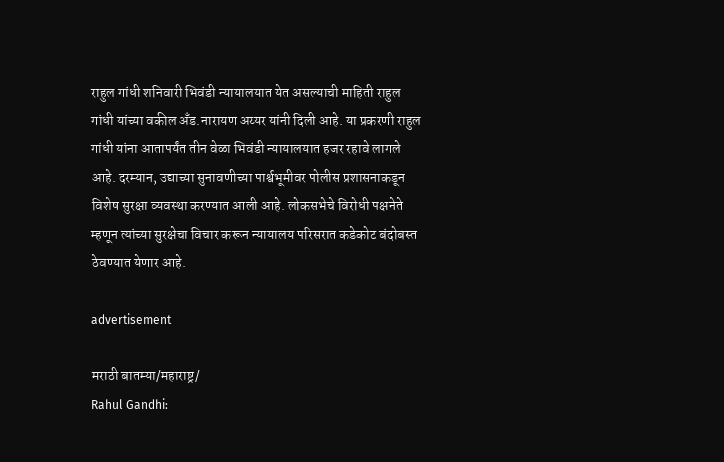राहुल गांधी शनिवारी भिवंडी न्यायालयात येत असल्याची माहिती राहुल गांधी यांच्या वकील अँड.नारायण अय्यर यांनी दिली आहे. या प्रकरणी राहुल गांधी यांना आतापर्यंत तीन वेळा भिवंडी न्यायालयात हजर रहावे लागले आहे. दरम्यान, उद्याच्या सुनावणीच्या पार्श्वभूमीवर पोलीस प्रशासनाकडून विशेष सुरक्षा व्यवस्था करण्यात आली आहे. लोकसभेचे विरोधी पक्षनेते म्हणून त्यांच्या सुरक्षेचा विचार करून न्यायालय परिसरात कडेकोट बंदोबस्त ठेवण्यात येणार आहे.

advertisement

मराठी बातम्या/महाराष्ट्र/
Rahul Gandhi: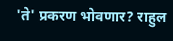'ते' प्रकरण भोवणार? राहुल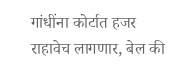गांधींना कोर्टात हजर राहावेच लागणार, बेल की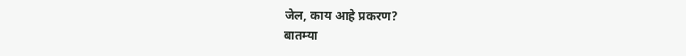जेल, काय आहे प्रकरण?
बातम्या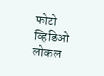फोटो
व्हिडिओ
लोकल